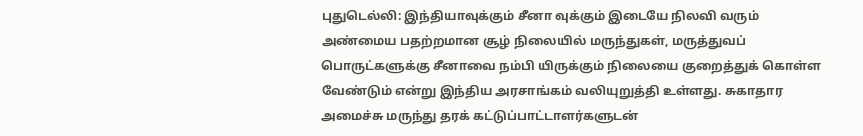புதுடெல்லி: இந்தியாவுக்கும் சீனா வுக்கும் இடையே நிலவி வரும் அண்மைய பதற்றமான சூழ் நிலையில் மருந்துகள், மருத்துவப் பொருட்களுக்கு சீனாவை நம்பி யிருக்கும் நிலையை குறைத்துக் கொள்ள வேண்டும் என்று இந்திய அரசாங்கம் வலியுறுத்தி உள்ளது. சுகாதார அமைச்சு மருந்து தரக் கட்டுப்பாட்டாளர்களுடன்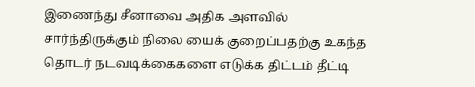இணைந்து சீனாவை அதிக அளவில் சார்ந்திருக்கும் நிலை யைக் குறைப்பதற்கு உகந்த தொடர் நடவடிக்கைகளை எடுக்க திட்டம் தீட்டி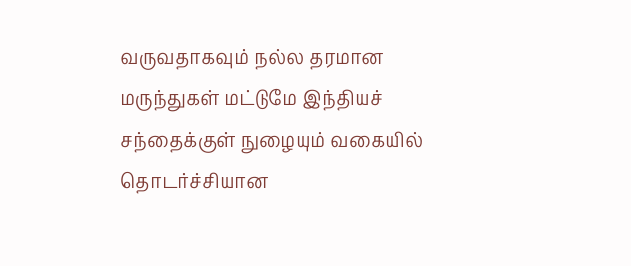வருவதாகவும் நல்ல தரமான மருந்துகள் மட்டுமே இந்தியச் சந்தைக்குள் நுழையும் வகையில் தொடர்ச்சியான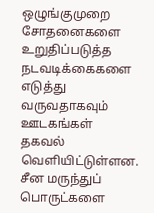ஒழுங்குமுறை சோதனைகளை உறுதிப்படுத்த நடவடிக்கைகளை எடுத்து வருவதாகவும் ஊடகங்கள் தகவல் வெளியிட்டுள்ளன.
சீன மருந்துப் பொருட்களை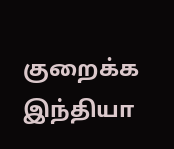குறைக்க இந்தியா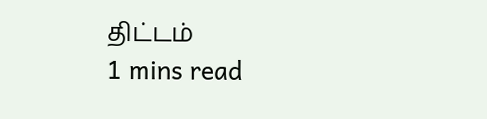திட்டம்
1 mins read